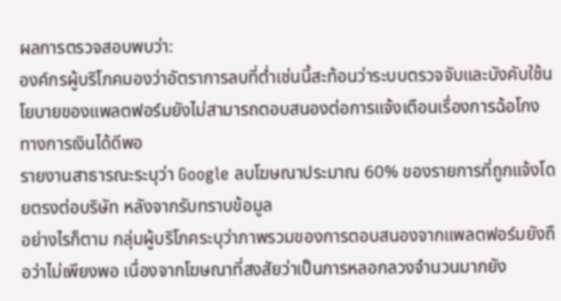ผลการตรวจสอบพบว่า:
องค์กรผู้บริโภคมองว่าอัตราการลบที่ต่ำเช่นนี้สะท้อนว่าระบบตรวจจับและบังคับใช้นโยบายของแพลตฟอร์มยังไม่สามารถตอบสนองต่อการแจ้งเตือนเรื่องการฉ้อโกงทางการเงินได้ดีพอ
รายงานสาธารณะระบุว่า Google ลบโฆษณาประมาณ 60% ของรายการที่ถูกแจ้งโดยตรงต่อบริษัท หลังจากรับทราบข้อมูล
อย่างไรก็ตาม กลุ่มผู้บริโภคระบุว่าภาพรวมของการตอบสนองจากแพลตฟอร์มยังถือว่าไม่เพียงพอ เนื่องจากโฆษณาที่สงสัยว่าเป็นการหลอกลวงจำนวนมากยัง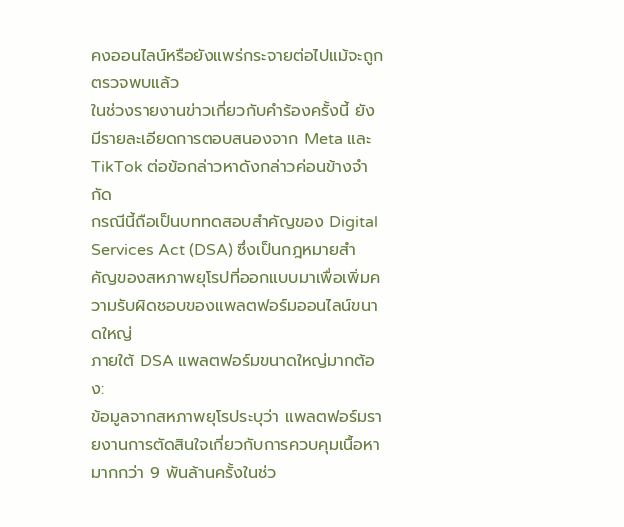คงออนไลน์หรือยังแพร่กระจายต่อไปแม้จะถูกตรวจพบแล้ว
ในช่วงรายงานข่าวเกี่ยวกับคำร้องครั้งนี้ ยังมีรายละเอียดการตอบสนองจาก Meta และ TikTok ต่อข้อกล่าวหาดังกล่าวค่อนข้างจำกัด
กรณีนี้ถือเป็นบททดสอบสำคัญของ Digital Services Act (DSA) ซึ่งเป็นกฎหมายสำคัญของสหภาพยุโรปที่ออกแบบมาเพื่อเพิ่มความรับผิดชอบของแพลตฟอร์มออนไลน์ขนาดใหญ่
ภายใต้ DSA แพลตฟอร์มขนาดใหญ่มากต้อง:
ข้อมูลจากสหภาพยุโรประบุว่า แพลตฟอร์มรายงานการตัดสินใจเกี่ยวกับการควบคุมเนื้อหามากกว่า 9 พันล้านครั้งในช่ว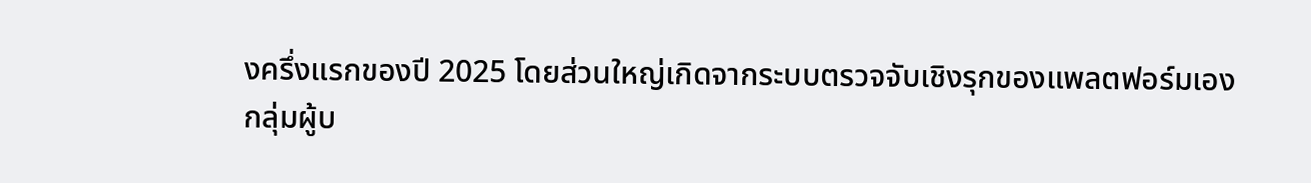งครึ่งแรกของปี 2025 โดยส่วนใหญ่เกิดจากระบบตรวจจับเชิงรุกของแพลตฟอร์มเอง
กลุ่มผู้บ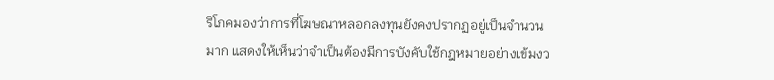ริโภคมองว่าการที่โฆษณาหลอกลงทุนยังคงปรากฏอยู่เป็นจำนวนมาก แสดงให้เห็นว่าจำเป็นต้องมีการบังคับใช้กฎหมายอย่างเข้มงว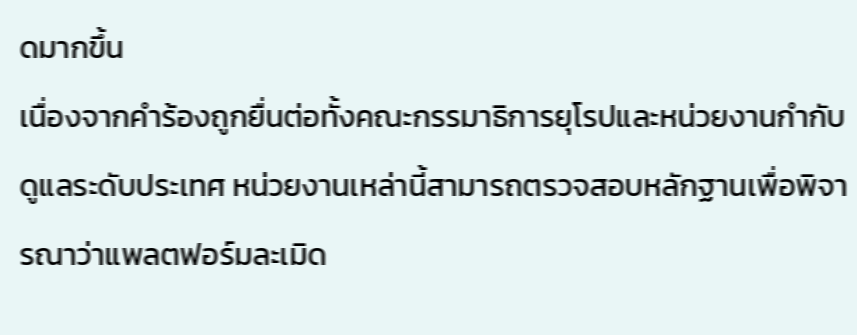ดมากขึ้น
เนื่องจากคำร้องถูกยื่นต่อทั้งคณะกรรมาธิการยุโรปและหน่วยงานกำกับดูแลระดับประเทศ หน่วยงานเหล่านี้สามารถตรวจสอบหลักฐานเพื่อพิจารณาว่าแพลตฟอร์มละเมิด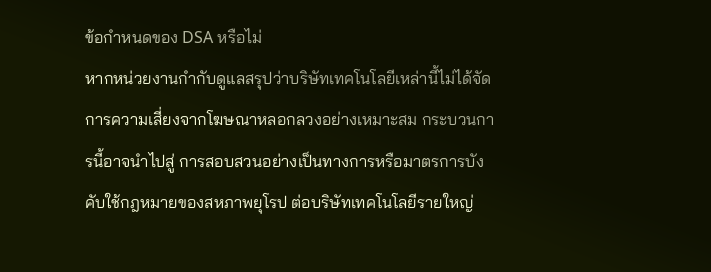ข้อกำหนดของ DSA หรือไม่
หากหน่วยงานกำกับดูแลสรุปว่าบริษัทเทคโนโลยีเหล่านี้ไม่ได้จัดการความเสี่ยงจากโฆษณาหลอกลวงอย่างเหมาะสม กระบวนการนี้อาจนำไปสู่ การสอบสวนอย่างเป็นทางการหรือมาตรการบังคับใช้กฎหมายของสหภาพยุโรป ต่อบริษัทเทคโนโลยีรายใหญ่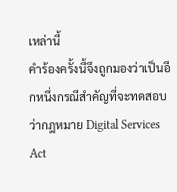เหล่านี้
คำร้องครั้งนี้จึงถูกมองว่าเป็นอีกหนึ่งกรณีสำคัญที่จะทดสอบว่ากฎหมาย Digital Services Act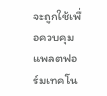จะถูกใช้เพื่อควบคุมแพลตฟอร์มเทคโน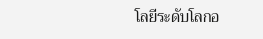โลยีระดับโลกอ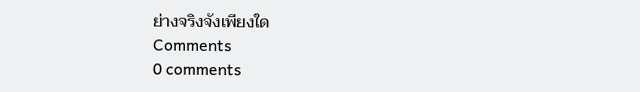ย่างจริงจังเพียงใด
Comments
0 comments